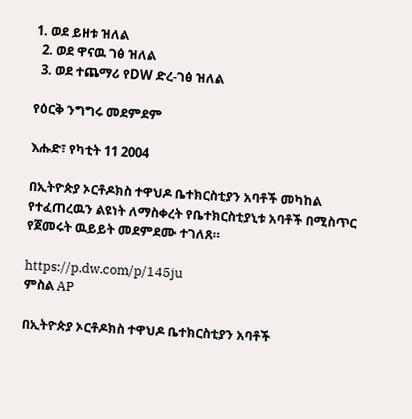1. ወደ ይዘቱ ዝለል
  2. ወደ ዋናዉ ገፅ ዝለል
  3. ወደ ተጨማሪ የDW ድረ-ገፅ ዝለል

የዕርቅ ንግግሩ መደምደም

እሑድ፣ የካቲት 11 2004

በኢትዮጵያ ኦርቶዶክስ ተዋህዶ ቤተክርስቲያን አባቶች መካከል የተፈጠረዉን ልዩነት ለማስቀረት የቤተክርስቲያኒቱ አባቶች በሚስጥር የጀመሩት ዉይይት መደምደሙ ተገለጸ።

https://p.dw.com/p/145ju
ምስል AP

በኢትዮጵያ ኦርቶዶክስ ተዋህዶ ቤተክርስቲያን አባቶች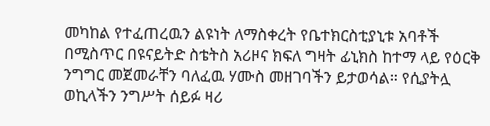መካከል የተፈጠረዉን ልዩነት ለማስቀረት የቤተክርስቲያኒቱ አባቶች በሚስጥር በዩናይትድ ስቴትስ አሪዞና ክፍለ ግዛት ፊኒክስ ከተማ ላይ የዕርቅ ንግግር መጀመራቸን ባለፈዉ ሃሙስ መዘገባችን ይታወሳል። የሲያትሏ ወኪላችን ንግሥት ሰይፉ ዛሪ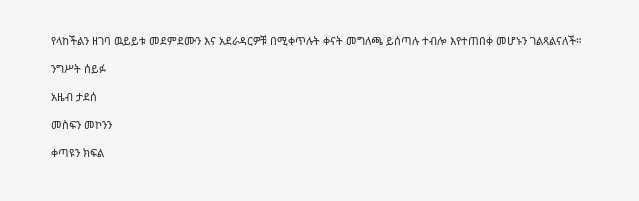የላከችልን ዘገባ ዉይይቱ መደምደሙን እና አደራዳርዎቹ በሚቀጥሉት ቀናት መግለጫ ይሰጣሉ ተብሎ እየተጠበቀ መሆኑን ገልጻልናለች።

ንግሥት ሰይፉ

አዜብ ታደሰ

መስፍን መኮንን

ቀጣዩን ክፍል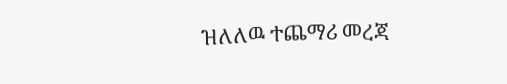ዝለለዉ ተጨማሪ መረጃ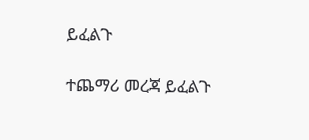ይፈልጉ

ተጨማሪ መረጃ ይፈልጉ